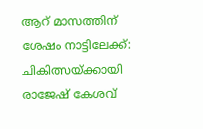ആറ് മാസത്തിന് ശേഷം നാട്ടിലേക്ക്: ചികിത്സയ്ക്കായി രാജേഷ് കേശവ്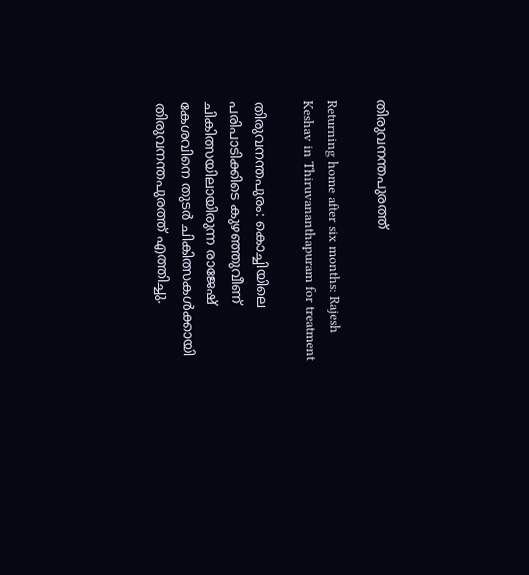തിരുവനന്തപുരത്ത്

Returning home after six months: Rajesh Keshav in Thiruvananthapuram for treatment

തിരുവനന്തപുരം: കൊച്ചിയിലെ പരിപാടിക്കിടെ കുഴഞ്ഞുവീണ് ചികിത്സയിലായിരുന്ന രാജേഷ് കേശവിനെ തുടർ ചികിത്സകൾക്കായി തിരുവനന്തപുരത്ത് എത്തിച്ചു.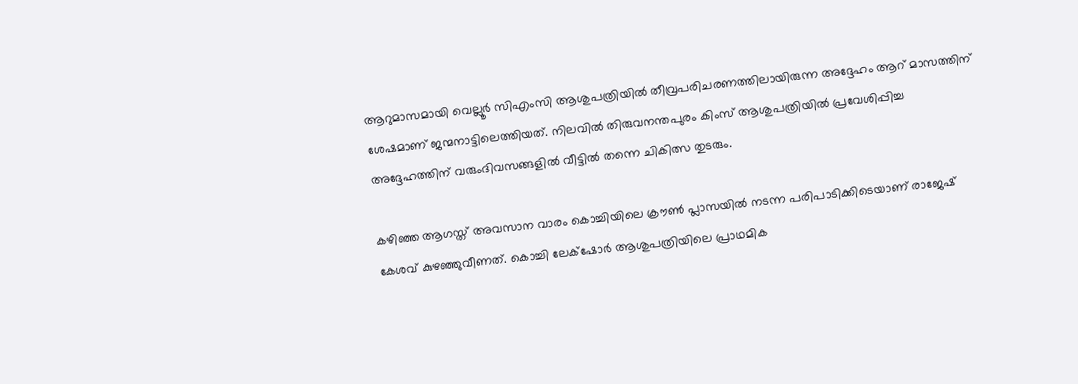ആറുമാസമായി വെല്ലൂർ സിഎംസി ആശുപത്രിയിൽ തീവ്രപരിചരണത്തിലായിരുന്ന അദ്ദേഹം ആറ് മാസത്തിന് ശേഷമാണ് ജന്മനാട്ടിലെത്തിയത്. നിലവിൽ തിരുവനന്തപുരം കിംസ് ആശുപത്രിയിൽ പ്രവേശിപ്പിച്ച അദ്ദേഹത്തിന് വരുംദിവസങ്ങളിൽ വീട്ടിൽ തന്നെ ചികിത്സ തുടരും.

കഴിഞ്ഞ ആഗസ്ത് അവസാന വാരം കൊച്ചിയിലെ ക്രൗൺ പ്ലാസയിൽ നടന്ന പരിപാടിക്കിടെയാണ് രാജേഷ് കേശവ് കുഴഞ്ഞുവീണത്. കൊച്ചി ലേക്‌ഷോർ ആശുപത്രിയിലെ പ്രാഥമിക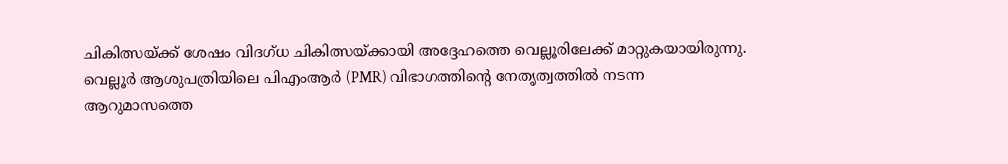ചികിത്സയ്ക്ക് ശേഷം വിദഗ്ധ ചികിത്സയ്ക്കായി അദ്ദേഹത്തെ വെല്ലൂരിലേക്ക് മാറ്റുകയായിരുന്നു. വെല്ലൂർ ആശുപത്രിയിലെ പിഎംആർ (PMR) വിഭാഗത്തിന്റെ നേതൃത്വത്തിൽ നടന്ന ആറുമാസത്തെ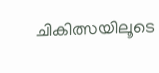ചികിത്സയിലൂടെ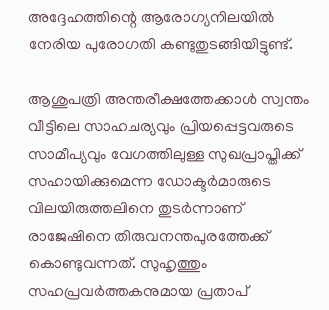അദ്ദേഹത്തിന്റെ ആരോഗ്യനിലയിൽ നേരിയ പുരോഗതി കണ്ടുതുടങ്ങിയിട്ടുണ്ട്.

ആശുപത്രി അന്തരീക്ഷത്തേക്കാൾ സ്വന്തം വീട്ടിലെ സാഹചര്യവും പ്രിയപ്പെട്ടവരുടെ സാമീപ്യവും വേഗത്തിലുള്ള സുഖപ്രാപ്തിക്ക് സഹായിക്കുമെന്ന ഡോക്ടർമാരുടെ വിലയിരുത്തലിനെ തുടർന്നാണ് രാജേഷിനെ തിരുവനന്തപുരത്തേക്ക് കൊണ്ടുവന്നത്. സുഹൃത്തും സഹപ്രവർത്തകനുമായ പ്രതാപ്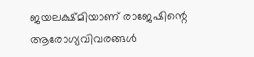ജയലക്ഷ്മിയാണ് രാജേഷിന്റെ ആരോഗ്യവിവരങ്ങൾ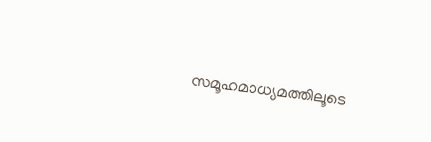സമൂഹമാധ്യമത്തിലൂടെ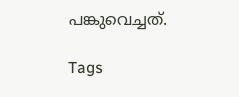പങ്കുവെച്ചത്.

Tags